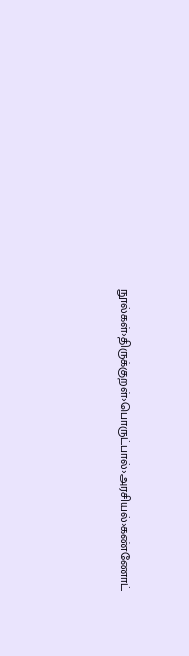நூல்கள்›திருக்குறள்›பொருட்பால்›அரசியல்›கண்ணோட்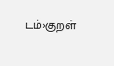டம்›குறள்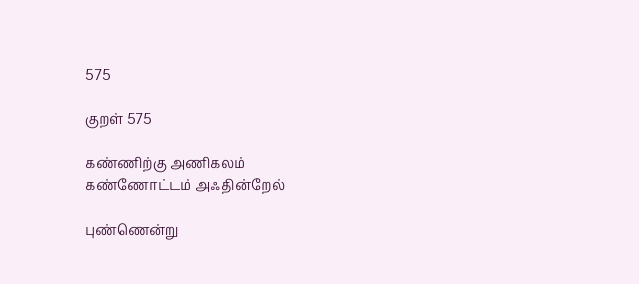575

குறள் 575

கண்ணிற்கு அணிகலம் கண்ணோட்டம் அஃதின்றேல்

புண்ணென்று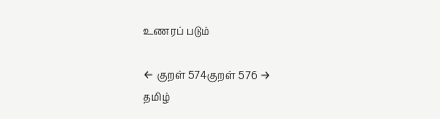உணரப் படும்

← குறள் 574குறள் 576 →
தமிழ்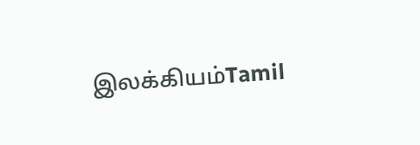இலக்கியம்Tamil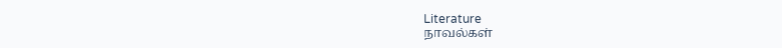Literature
நாவல்கள்